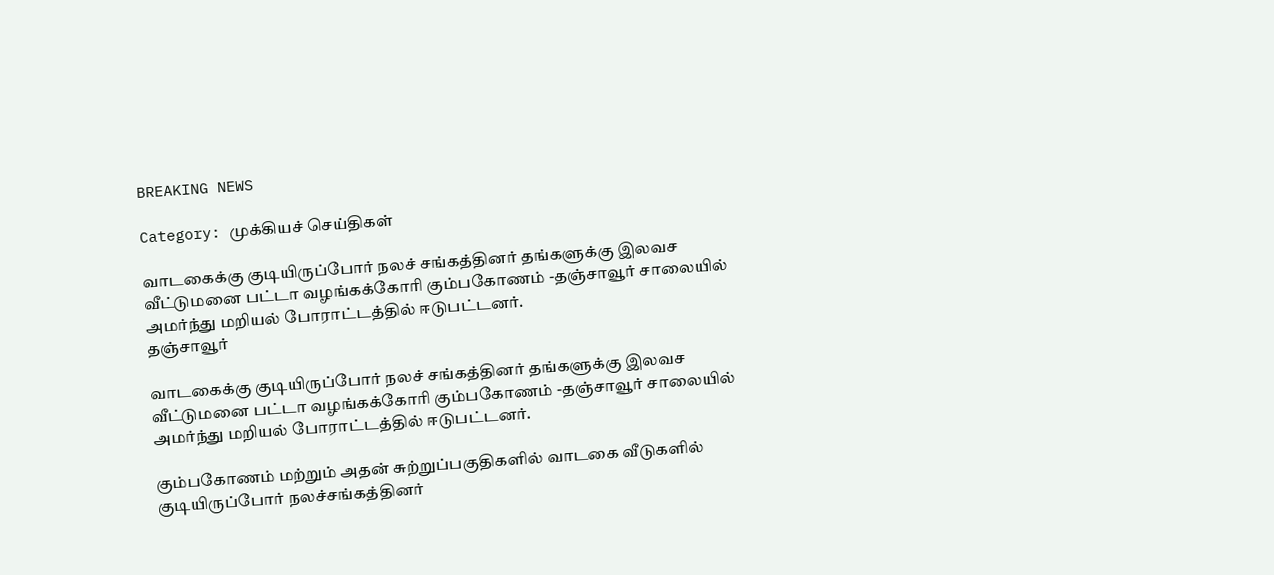BREAKING NEWS

Category: முக்கியச் செய்திகள்

வாடகைக்கு குடியிருப்போர் நலச் சங்கத்தினர் தங்களுக்கு இலவச வீட்டுமனை பட்டா வழங்கக்கோரி கும்பகோணம் -தஞ்சாவூர் சாலையில் அமர்ந்து மறியல் போராட்டத்தில் ஈடுபட்டனர்.
தஞ்சாவூர்

வாடகைக்கு குடியிருப்போர் நலச் சங்கத்தினர் தங்களுக்கு இலவச வீட்டுமனை பட்டா வழங்கக்கோரி கும்பகோணம் -தஞ்சாவூர் சாலையில் அமர்ந்து மறியல் போராட்டத்தில் ஈடுபட்டனர்.

கும்பகோணம் மற்றும் அதன் சுற்றுப்பகுதிகளில் வாடகை வீடுகளில் குடியிருப்போர் நலச்சங்கத்தினர்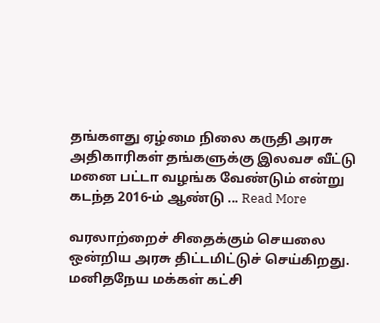தங்களது ஏழ்மை நிலை கருதி அரசு அதிகாரிகள் தங்களுக்கு இலவச வீட்டு மனை பட்டா வழங்க வேண்டும் என்று கடந்த 2016-ம் ஆண்டு ... Read More

வரலாற்றைச் சிதைக்கும் செயலை ஒன்றிய அரசு திட்டமிட்டுச் செய்கிறது. மனிதநேய மக்கள் கட்சி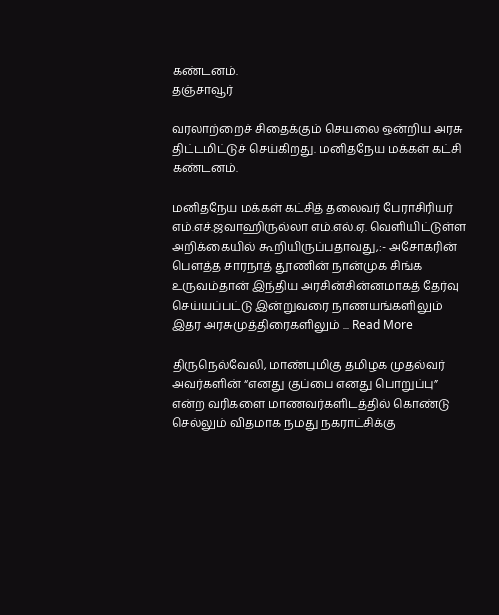கண்டனம்.
தஞ்சாவூர்

வரலாற்றைச் சிதைக்கும் செயலை ஒன்றிய அரசு திட்டமிட்டுச் செய்கிறது. மனிதநேய மக்கள் கட்சி கண்டனம்.

மனிதநேய மக்கள் கட்சித் தலைவர் பேராசிரியர் எம்.எச்.ஜவாஹிருல்லா எம்.எல்.ஏ. வெளியிட்டுள்ள அறிக்கையில் கூறியிருப்பதாவது,:- அசோகரின் பௌத்த சாரநாத் தூணின் நான்முக சிங்க உருவம்தான் இந்திய அரசின்சின்னமாகத் தேர்வு செய்யப்பட்டு இன்றுவரை நாணயங்களிலும் இதர அரசுமுத்திரைகளிலும் ... Read More

திருநெல்வேலி, மாண்புமிகு தமிழக முதல்வர் அவர்களின் “எனது குப்பை எனது பொறுப்பு” என்ற வரிகளை மாணவர்களிடத்தில் கொண்டு செல்லும் விதமாக நமது நகராட்சிக்கு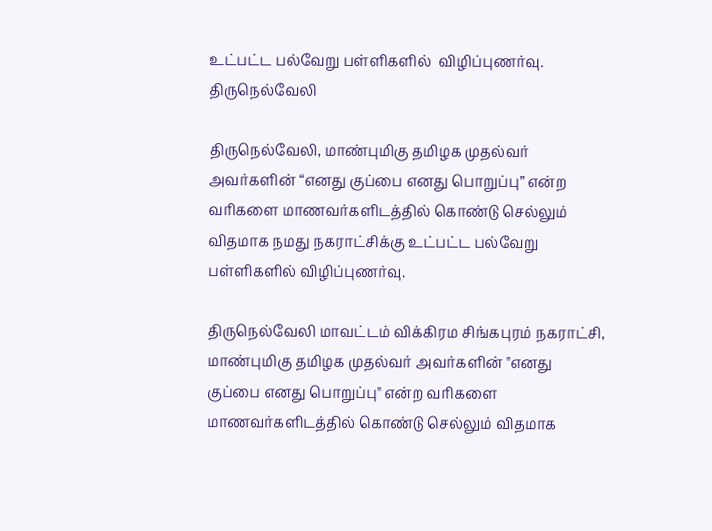உட்பட்ட பல்வேறு பள்ளிகளில்  விழிப்புணர்வு.
திருநெல்வேலி

திருநெல்வேலி, மாண்புமிகு தமிழக முதல்வர் அவர்களின் “எனது குப்பை எனது பொறுப்பு” என்ற வரிகளை மாணவர்களிடத்தில் கொண்டு செல்லும் விதமாக நமது நகராட்சிக்கு உட்பட்ட பல்வேறு பள்ளிகளில் விழிப்புணர்வு.

திருநெல்வேலி மாவட்டம் விக்கிரம சிங்கபுரம் நகராட்சி, மாண்புமிகு தமிழக முதல்வர் அவர்களின் "எனது குப்பை எனது பொறுப்பு" என்ற வரிகளை மாணவர்களிடத்தில் கொண்டு செல்லும் விதமாக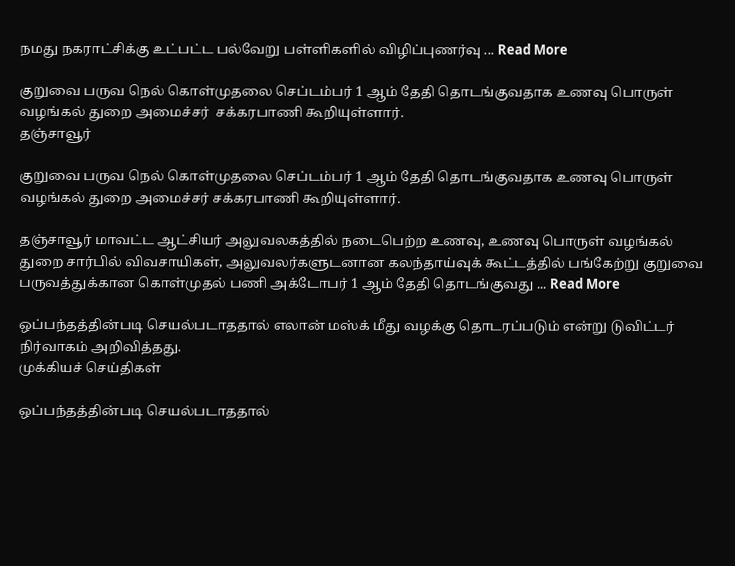நமது நகராட்சிக்கு உட்பட்ட பல்வேறு பள்ளிகளில் விழிப்புணர்வு ... Read More

குறுவை பருவ நெல் கொள்முதலை செப்டம்பர் 1 ஆம் தேதி தொடங்குவதாக உணவு பொருள் வழங்கல் துறை அமைச்சர்  சக்கரபாணி கூறியுள்ளார்.
தஞ்சாவூர்

குறுவை பருவ நெல் கொள்முதலை செப்டம்பர் 1 ஆம் தேதி தொடங்குவதாக உணவு பொருள் வழங்கல் துறை அமைச்சர் சக்கரபாணி கூறியுள்ளார்.

தஞ்சாவூர் மாவட்ட ஆட்சியர் அலுவலகத்தில் நடைபெற்ற உணவு, உணவு பொருள் வழங்கல் துறை சார்பில் விவசாயிகள், அலுவலர்களுடனான கலந்தாய்வுக் கூட்டத்தில் பங்கேற்று குறுவை பருவத்துக்கான கொள்முதல் பணி அக்டோபர் 1 ஆம் தேதி தொடங்குவது ... Read More

ஒப்பந்தத்தின்படி செயல்படாததால் எலான் மஸ்க் மீது வழக்கு தொடரப்படும் என்று டுவிட்டர் நிர்வாகம் அறிவித்தது.
முக்கியச் செய்திகள்

ஒப்பந்தத்தின்படி செயல்படாததால்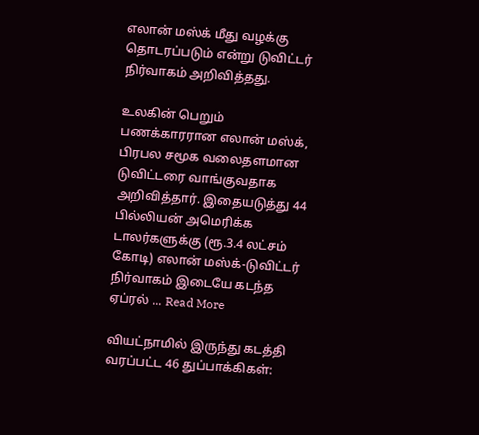எலான் மஸ்க் மீது வழக்கு தொடரப்படும் என்று டுவிட்டர் நிர்வாகம் அறிவித்தது.

உலகின் பெறும் பணக்காரரான எலான் மஸ்க், பிரபல சமூக வலைதளமான டுவிட்டரை வாங்குவதாக அறிவித்தார். இதையடுத்து 44 பில்லியன் அமெரிக்க டாலர்களுக்கு (ரூ.3.4 லட்சம் கோடி) எலான் மஸ்க்-டுவிட்டர் நிர்வாகம் இடையே கடந்த ஏப்ரல் ... Read More

வியட்நாமில் இருந்து கடத்தி வரப்பட்ட 46 துப்பாக்கிகள்: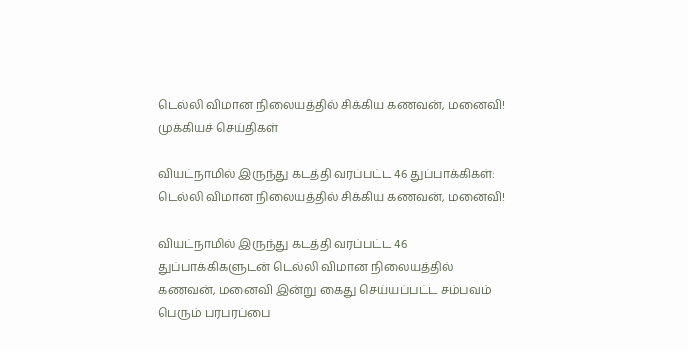டெல்லி விமான நிலையத்தில் சிக்கிய கணவன், மனைவி!
முக்கியச் செய்திகள்

வியட்நாமில் இருந்து கடத்தி வரப்பட்ட 46 துப்பாக்கிகள்: டெல்லி விமான நிலையத்தில் சிக்கிய கணவன், மனைவி!

வியட்நாமில் இருந்து கடத்தி வரப்பட்ட 46 துப்பாக்கிகளுடன் டெல்லி விமான நிலையத்தில் கணவன், மனைவி இன்று கைது செய்யப்பட்ட சம்பவம் பெரும் பரபரப்பை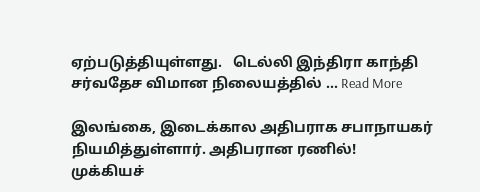ஏற்படுத்தியுள்ளது.   டெல்லி இந்திரா காந்தி சர்வதேச விமான நிலையத்தில் ... Read More

இலங்கை, இடைக்கால அதிபராக சபாநாயகர் நியமித்துள்ளார். அதிபரான ரணில்!
முக்கியச்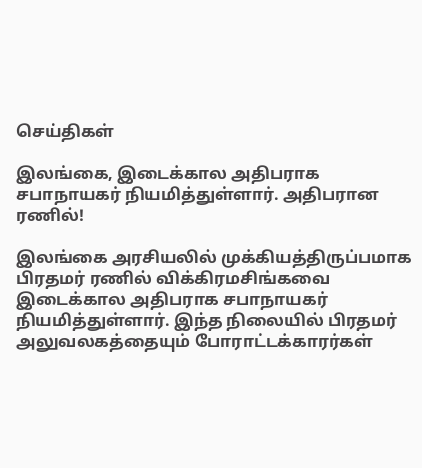செய்திகள்

இலங்கை, இடைக்கால அதிபராக சபாநாயகர் நியமித்துள்ளார். அதிபரான ரணில்!

இலங்கை அரசியலில் முக்கியத்திருப்பமாக பிரதமர் ரணில் விக்கிரமசிங்கவை இடைக்கால அதிபராக சபாநாயகர் நியமித்துள்ளார். இந்த நிலையில் பிரதமர் அலுவலகத்தையும் போராட்டக்காரர்கள்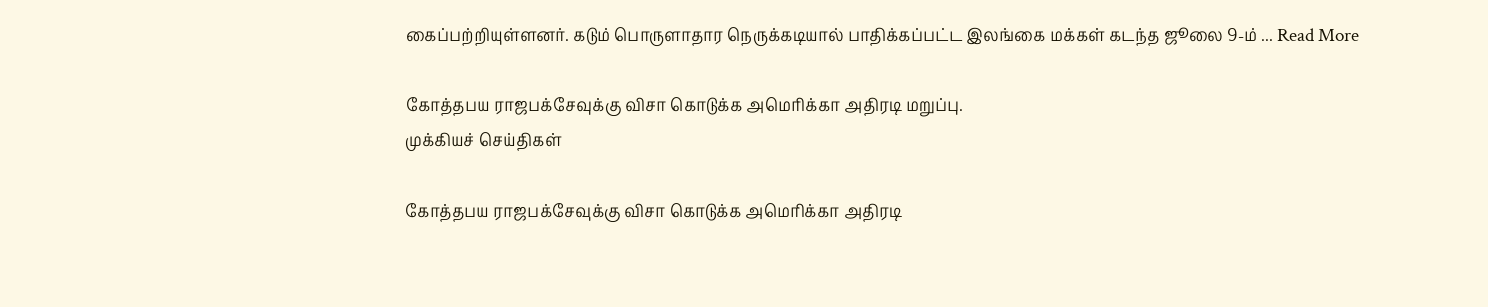கைப்பற்றியுள்ளனர். கடும் பொருளாதார நெருக்கடியால் பாதிக்கப்பட்ட இலங்கை மக்கள் கடந்த ஜூலை 9-ம் ... Read More

கோத்தபய ராஜபக்சேவுக்கு விசா கொடுக்க அமெரிக்கா அதிரடி மறுப்பு.
முக்கியச் செய்திகள்

கோத்தபய ராஜபக்சேவுக்கு விசா கொடுக்க அமெரிக்கா அதிரடி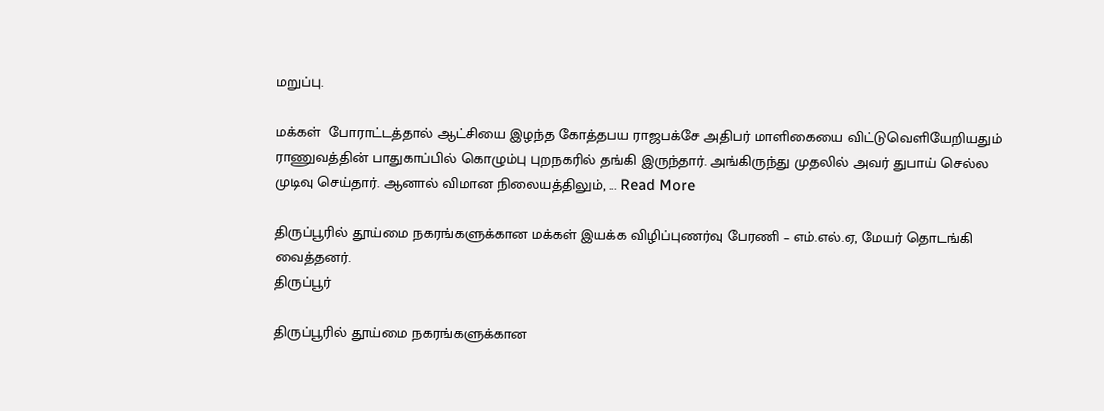மறுப்பு.

மக்கள்  போராட்டத்தால் ஆட்சியை இழந்த கோத்தபய ராஜபக்சே அதிபர் மாளிகையை விட்டுவெளியேறியதும் ராணுவத்தின் பாதுகாப்பில் கொழும்பு புறநகரில் தங்கி இருந்தார். அங்கிருந்து முதலில் அவர் துபாய் செல்ல முடிவு செய்தார். ஆனால் விமான நிலையத்திலும், ... Read More

திருப்பூரில் தூய்மை நகரங்களுக்கான மக்கள் இயக்க விழிப்புணர்வு பேரணி – எம்.எல்.ஏ, மேயர் தொடங்கி வைத்தனர்.
திருப்பூர்

திருப்பூரில் தூய்மை நகரங்களுக்கான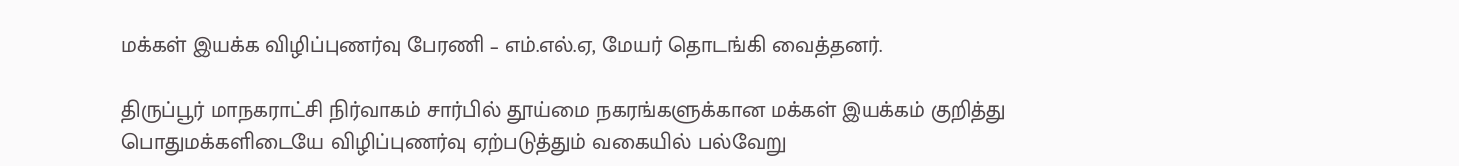மக்கள் இயக்க விழிப்புணர்வு பேரணி – எம்.எல்.ஏ, மேயர் தொடங்கி வைத்தனர்.

திருப்பூர் மாநகராட்சி நிர்வாகம் சார்பில் தூய்மை நகரங்களுக்கான மக்கள் இயக்கம் குறித்து பொதுமக்களிடையே விழிப்புணர்வு ஏற்படுத்தும் வகையில் பல்வேறு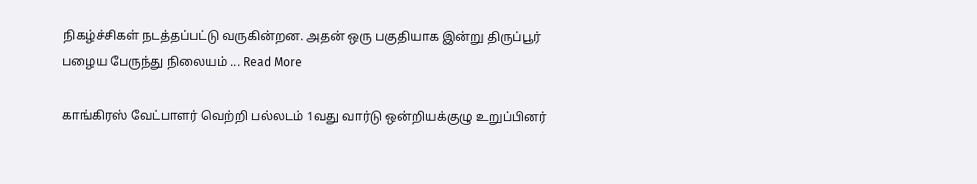நிகழ்ச்சிகள் நடத்தப்பட்டு வருகின்றன. அதன் ஒரு பகுதியாக இன்று திருப்பூர் பழைய பேருந்து நிலையம் ... Read More

காங்கிரஸ் வேட்பாளர் வெற்றி பல்லடம் 1வது வார்டு ஒன்றியக்குழு உறுப்பினர்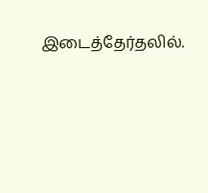இடைத்தேர்தலில்.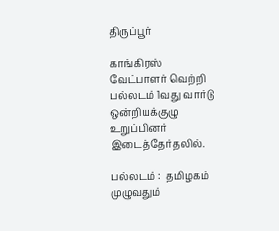திருப்பூர்

காங்கிரஸ் வேட்பாளர் வெற்றி பல்லடம் 1வது வார்டு ஒன்றியக்குழு உறுப்பினர் இடைத்தேர்தலில்.

பல்லடம் :  தமிழகம் முழுவதும்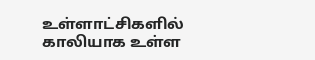உள்ளாட்சிகளில் காலியாக உள்ள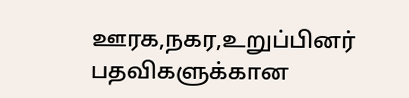ஊரக,நகர,உறுப்பினர் பதவிகளுக்கான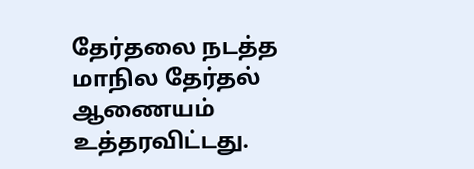தேர்தலை நடத்த மாநில தேர்தல் ஆணையம் உத்தரவிட்டது.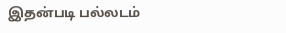இதன்படி பல்லடம்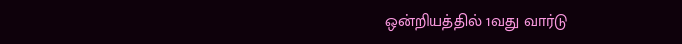ஒன்றியத்தில் 1வது வார்டு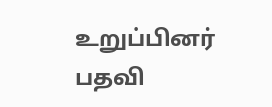உறுப்பினர் பதவி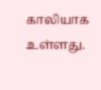காலியாக உள்ளது.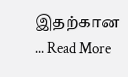இதற்கான ... Read More